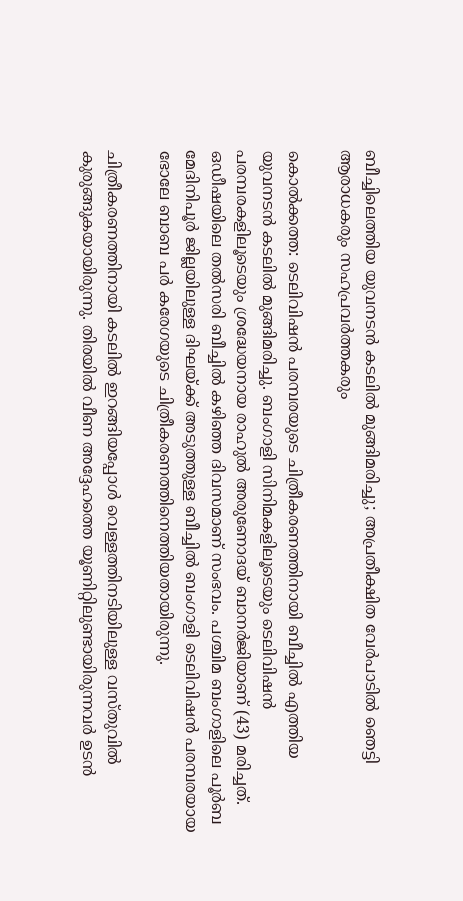ബീച്ചിലെത്തിയ യുവനടന്‍ കടലില്‍ മുങ്ങിമരിച്ചു; അപ്രതീക്ഷിത വേര്‍പാടില്‍ ഞെട്ടി ആരാധകരും സഹപ്രവര്‍ത്തകരും

കൊല്‍ക്കത്ത: ടെലിവിഷന്‍ പരമ്പരയുടെ ചിത്രീകരണത്തിനായി ബീച്ചില്‍ എത്തിയ യുവനടന്‍ കടലില്‍ മുങ്ങിമരിച്ചു. ബംഗാളി സിനിമകളിലൂടെയും ടെലിവിഷന്‍ പരമ്പരകളിലൂടെയും ശ്രദ്ധേയനായ രാഹുല്‍ അരുണോദയ് ബാനര്‍ജിയാണ് (43) മരിച്ചത്. ഒഡീഷയിലെ തല്‍സരി ബീച്ചില്‍ കഴിഞ്ഞ ദിവസമാണ് സംഭവം. പശ്ചിമ ബംഗാളിലെ പൂര്‍ബ മേദിനിപൂര്‍ ജില്ലയിലുള്ള ദിഘയ്ക്ക് അടുത്തുള്ള ബീച്ചില്‍ ബംഗാളി ടെലിവിഷന്‍ പരമ്പരയായ ഭോലേ ബാബ പര്‍ കരേഗയുടെ ചിത്രീകരണത്തിനെത്തിയതായിരുന്നു.

ചിത്രീകരണത്തിനായി കടലില്‍ ഇറങ്ങിയപ്പോള്‍ വെള്ളത്തിനടിയിലുള്ള വസ്തുവില്‍ കുരുങ്ങുകയായിരുന്നു. തിരയില്‍ വീണ അദ്ദേഹത്തെ യൂണിറ്റിലുണ്ടായിരുന്നവര്‍ ഉടന്‍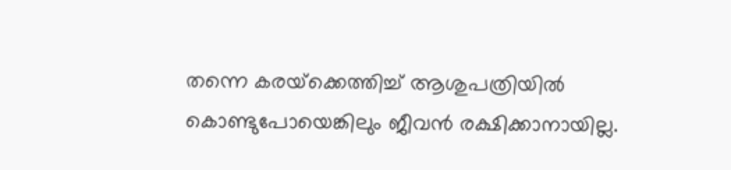തന്നെ കരയ്‌ക്കെത്തിച്ച് ആശുപത്രിയില്‍ കൊണ്ടുപോയെങ്കിലും ജീവന്‍ രക്ഷിക്കാനായില്ല.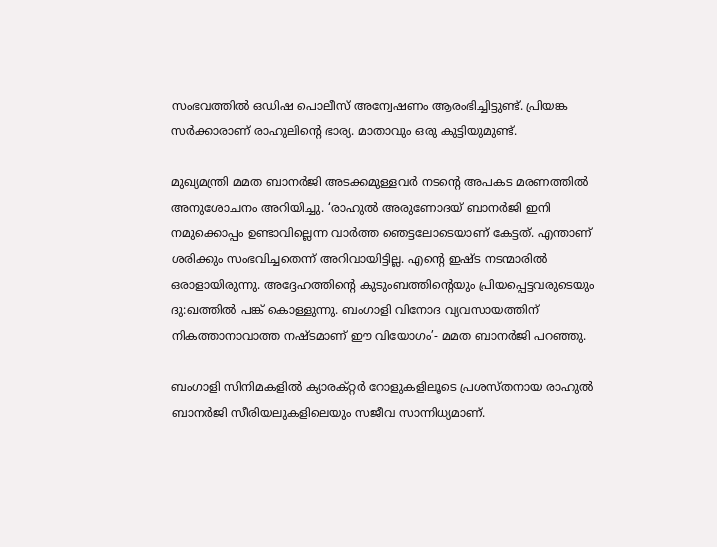സംഭവത്തില്‍ ഒഡിഷ പൊലീസ് അന്വേഷണം ആരംഭിച്ചിട്ടുണ്ട്. പ്രിയങ്ക സര്‍ക്കാരാണ് രാഹുലിന്റെ ഭാര്യ. മാതാവും ഒരു കുട്ടിയുമുണ്ട്.

മുഖ്യമന്ത്രി മമത ബാനര്‍ജി അടക്കമുള്ളവര്‍ നടന്റെ അപകട മരണത്തില്‍ അനുശോചനം അറിയിച്ചു. ‘രാഹുല്‍ അരുണോദയ് ബാനര്‍ജി ഇനി നമുക്കൊപ്പം ഉണ്ടാവില്ലെന്ന വാര്‍ത്ത ഞെട്ടലോടെയാണ് കേട്ടത്. എന്താണ് ശരിക്കും സംഭവിച്ചതെന്ന് അറിവായിട്ടില്ല. എന്റെ ഇഷ്ട നടന്മാരില്‍ ഒരാളായിരുന്നു. അദ്ദേഹത്തിന്റെ കുടുംബത്തിന്റെയും പ്രിയപ്പെട്ടവരുടെയും ദു:ഖത്തില്‍ പങ്ക് കൊള്ളുന്നു. ബംഗാളി വിനോദ വ്യവസായത്തിന് നികത്താനാവാത്ത നഷ്ടമാണ് ഈ വിയോഗം’- മമത ബാനര്‍ജി പറഞ്ഞു.

ബംഗാളി സിനിമകളില്‍ ക്യാരക്റ്റര്‍ റോളുകളിലൂടെ പ്രശസ്തനായ രാഹുല്‍ ബാനര്‍ജി സീരിയലുകളിലെയും സജീവ സാന്നിധ്യമാണ്.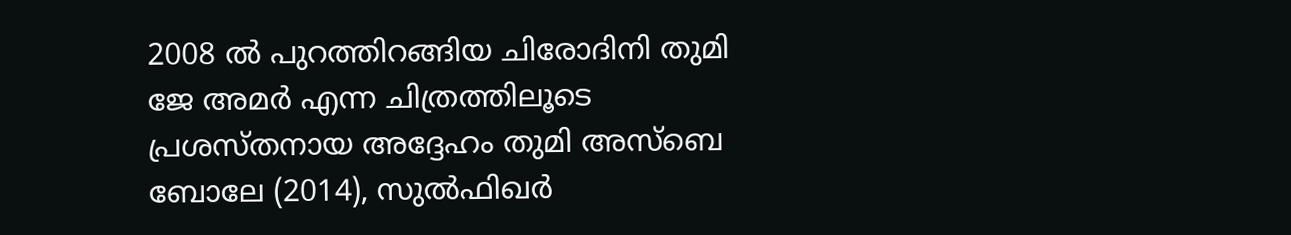2008 ല്‍ പുറത്തിറങ്ങിയ ചിരോദിനി തുമി ജേ അമര്‍ എന്ന ചിത്രത്തിലൂടെ പ്രശസ്തനായ അദ്ദേഹം തുമി അസ്‌ബെ ബോലേ (2014), സുല്‍ഫിഖര്‍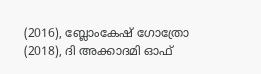(2016), ബ്ലോംകേഷ് ഗോത്രോ (2018), ദി അക്കാദമി ഓഫ്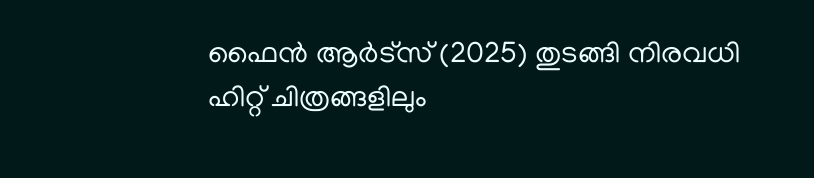ഫൈന്‍ ആര്‍ട്‌സ് (2025) തുടങ്ങി നിരവധി ഹിറ്റ് ചിത്രങ്ങളിലും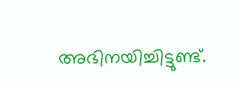അഭിനയിച്ചിട്ടുണ്ട്.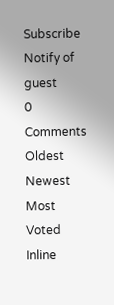Subscribe
Notify of
guest
0 Comments
Oldest
Newest Most Voted
Inline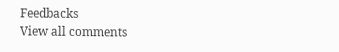Feedbacks
View all comments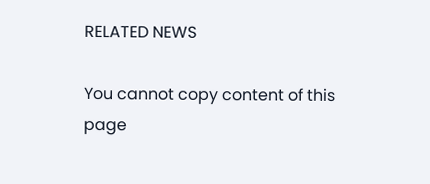RELATED NEWS

You cannot copy content of this page